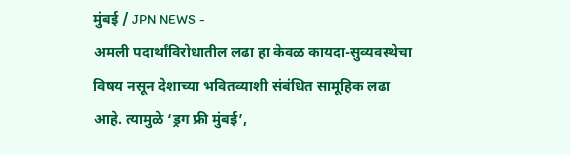मुंबई / JPN NEWS -
अमली पदार्थांविरोधातील लढा हा केवळ कायदा-सुव्यवस्थेचा विषय नसून देशाच्या भवितव्याशी संबंधित सामूहिक लढा आहे. त्यामुळे ‘ड्रग फ्री मुंबई’,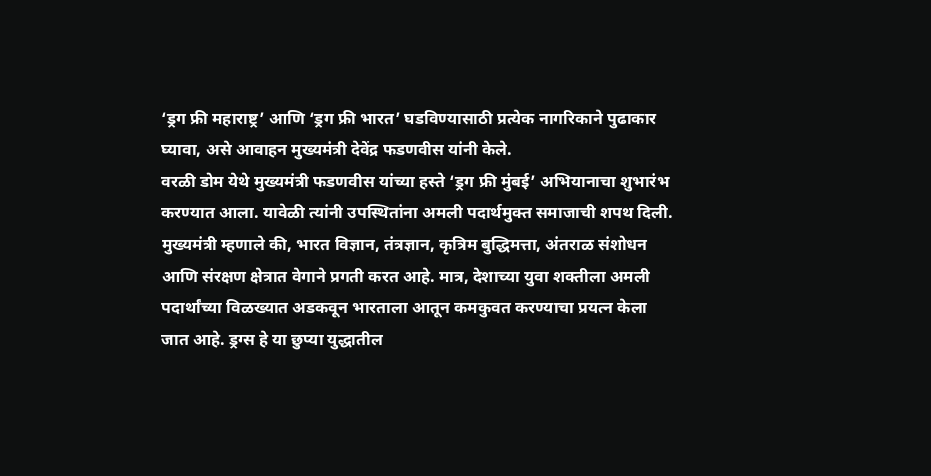‘ड्रग फ्री महाराष्ट्र’ आणि ‘ड्रग फ्री भारत’ घडविण्यासाठी प्रत्येक नागरिकाने पुढाकार घ्यावा, असे आवाहन मुख्यमंत्री देवेंद्र फडणवीस यांनी केले.
वरळी डोम येथे मुख्यमंत्री फडणवीस यांच्या हस्ते ‘ड्रग फ्री मुंबई’ अभियानाचा शुभारंभ करण्यात आला. यावेळी त्यांनी उपस्थितांना अमली पदार्थमुक्त समाजाची शपथ दिली.
मुख्यमंत्री म्हणाले की, भारत विज्ञान, तंत्रज्ञान, कृत्रिम बुद्धिमत्ता, अंतराळ संशोधन आणि संरक्षण क्षेत्रात वेगाने प्रगती करत आहे. मात्र, देशाच्या युवा शक्तीला अमली पदार्थांच्या विळख्यात अडकवून भारताला आतून कमकुवत करण्याचा प्रयत्न केला जात आहे. ड्रग्स हे या छुप्या युद्धातील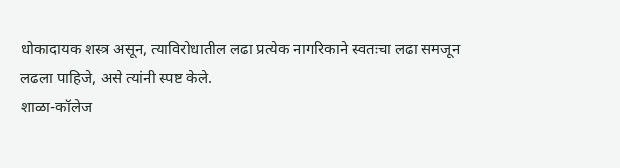धोकादायक शस्त्र असून, त्याविरोधातील लढा प्रत्येक नागरिकाने स्वतःचा लढा समजून लढला पाहिजे, असे त्यांनी स्पष्ट केले.
शाळा-कॉलेज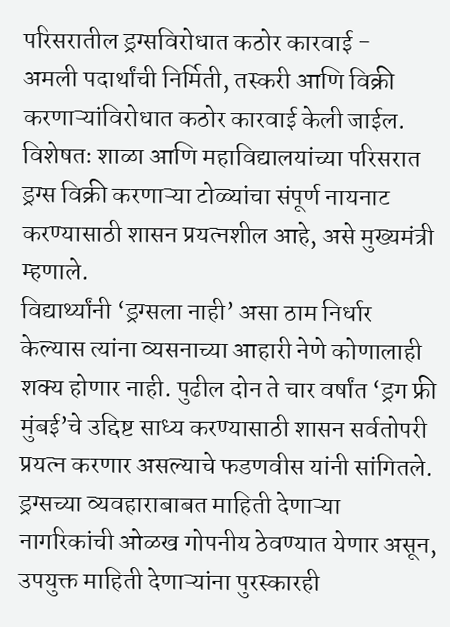परिसरातील ड्रग्सविरोधात कठोर कारवाई -
अमली पदार्थांची निर्मिती, तस्करी आणि विक्री करणाऱ्यांविरोधात कठोर कारवाई केली जाईल. विशेषतः शाळा आणि महाविद्यालयांच्या परिसरात ड्रग्स विक्री करणाऱ्या टोळ्यांचा संपूर्ण नायनाट करण्यासाठी शासन प्रयत्नशील आहे, असे मुख्यमंत्री म्हणाले.
विद्यार्थ्यांनी ‘ड्रग्सला नाही’ असा ठाम निर्धार केल्यास त्यांना व्यसनाच्या आहारी नेणे कोणालाही शक्य होणार नाही. पुढील दोन ते चार वर्षांत ‘ड्रग फ्री मुंबई’चे उद्दिष्ट साध्य करण्यासाठी शासन सर्वतोपरी प्रयत्न करणार असल्याचे फडणवीस यांनी सांगितले.
ड्रग्सच्या व्यवहाराबाबत माहिती देणाऱ्या नागरिकांची ओळख गोपनीय ठेवण्यात येणार असून, उपयुक्त माहिती देणाऱ्यांना पुरस्कारही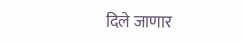दिले जाणार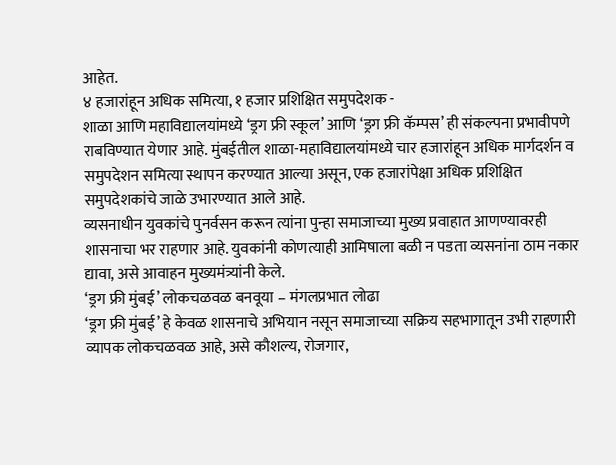आहेत.
४ हजारांहून अधिक समित्या, १ हजार प्रशिक्षित समुपदेशक -
शाळा आणि महाविद्यालयांमध्ये ‘ड्रग फ्री स्कूल’ आणि ‘ड्रग फ्री कॅम्पस’ ही संकल्पना प्रभावीपणे राबविण्यात येणार आहे. मुंबईतील शाळा-महाविद्यालयांमध्ये चार हजारांहून अधिक मार्गदर्शन व समुपदेशन समित्या स्थापन करण्यात आल्या असून, एक हजारांपेक्षा अधिक प्रशिक्षित समुपदेशकांचे जाळे उभारण्यात आले आहे.
व्यसनाधीन युवकांचे पुनर्वसन करून त्यांना पुन्हा समाजाच्या मुख्य प्रवाहात आणण्यावरही शासनाचा भर राहणार आहे. युवकांनी कोणत्याही आमिषाला बळी न पडता व्यसनांना ठाम नकार द्यावा, असे आवाहन मुख्यमंत्र्यांनी केले.
‘ड्रग फ्री मुंबई’ लोकचळवळ बनवूया – मंगलप्रभात लोढा
‘ड्रग फ्री मुंबई’ हे केवळ शासनाचे अभियान नसून समाजाच्या सक्रिय सहभागातून उभी राहणारी व्यापक लोकचळवळ आहे, असे कौशल्य, रोजगार,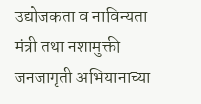उद्योजकता व नाविन्यता मंत्री तथा नशामुक्ती जनजागृती अभियानाच्या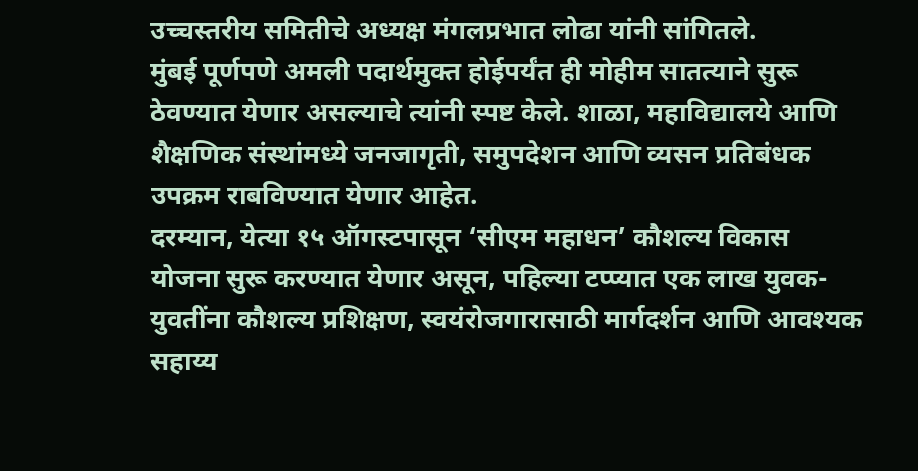उच्चस्तरीय समितीचे अध्यक्ष मंगलप्रभात लोढा यांनी सांगितले.
मुंबई पूर्णपणे अमली पदार्थमुक्त होईपर्यंत ही मोहीम सातत्याने सुरू ठेवण्यात येणार असल्याचे त्यांनी स्पष्ट केले. शाळा, महाविद्यालये आणि शैक्षणिक संस्थांमध्ये जनजागृती, समुपदेशन आणि व्यसन प्रतिबंधक उपक्रम राबविण्यात येणार आहेत.
दरम्यान, येत्या १५ ऑगस्टपासून ‘सीएम महाधन’ कौशल्य विकास योजना सुरू करण्यात येणार असून, पहिल्या टप्प्यात एक लाख युवक-युवतींना कौशल्य प्रशिक्षण, स्वयंरोजगारासाठी मार्गदर्शन आणि आवश्यक सहाय्य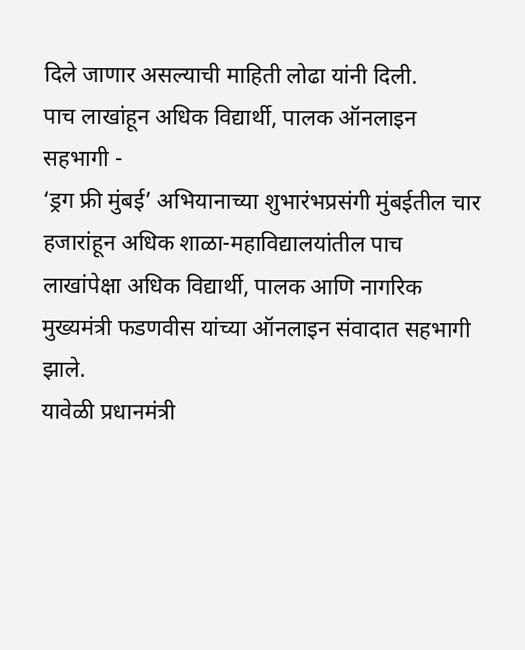दिले जाणार असल्याची माहिती लोढा यांनी दिली.
पाच लाखांहून अधिक विद्यार्थी, पालक ऑनलाइन सहभागी -
‘ड्रग फ्री मुंबई’ अभियानाच्या शुभारंभप्रसंगी मुंबईतील चार हजारांहून अधिक शाळा-महाविद्यालयांतील पाच लाखांपेक्षा अधिक विद्यार्थी, पालक आणि नागरिक मुख्यमंत्री फडणवीस यांच्या ऑनलाइन संवादात सहभागी झाले.
यावेळी प्रधानमंत्री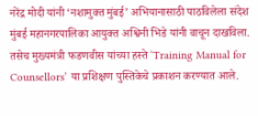नरेंद्र मोदी यांनी ‘नशामुक्त मुंबई’ अभियानासाठी पाठविलेला संदेश मुंबई महानगरपालिका आयुक्त अश्विनी भिडे यांनी वाचून दाखविला. तसेच मुख्यमंत्री फडणवीस यांच्या हस्ते ‘Training Manual for Counsellors’ या प्रशिक्षण पुस्तिकेचे प्रकाशन करण्यात आले.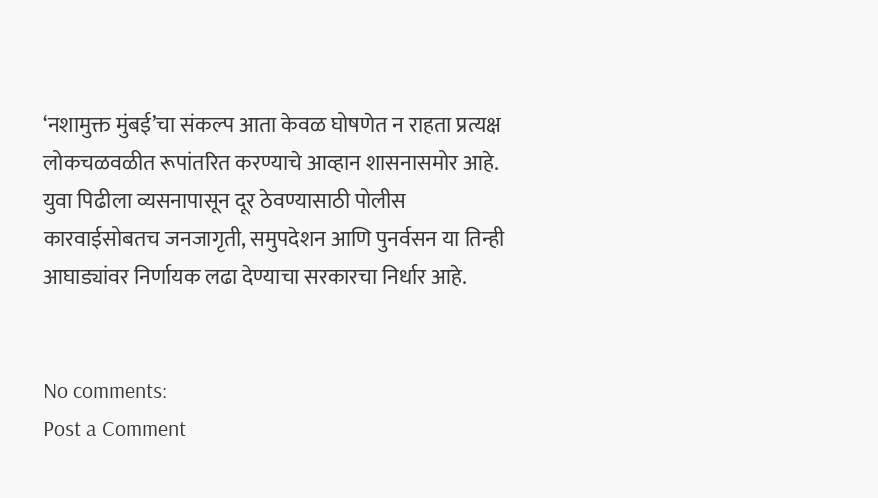‘नशामुक्त मुंबई’चा संकल्प आता केवळ घोषणेत न राहता प्रत्यक्ष लोकचळवळीत रूपांतरित करण्याचे आव्हान शासनासमोर आहे. युवा पिढीला व्यसनापासून दूर ठेवण्यासाठी पोलीस कारवाईसोबतच जनजागृती, समुपदेशन आणि पुनर्वसन या तिन्ही आघाड्यांवर निर्णायक लढा देण्याचा सरकारचा निर्धार आहे.


No comments:
Post a Comment